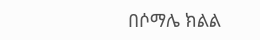በሶማሌ ክልል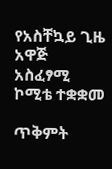የአስቸኳይ ጊዜ አዋጅ አስፈፃሚ ኮሚቴ ተቋቋመ

ጥቅምት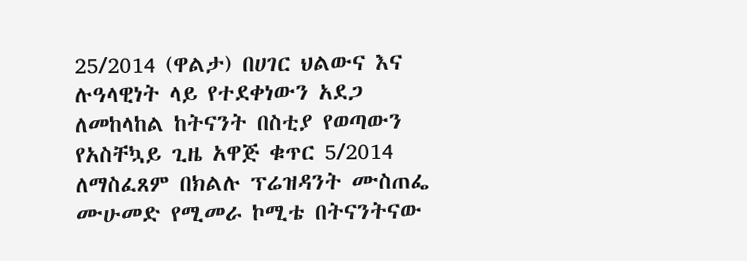25/2014 (ዋልታ) በሀገር ህልውና እና ሉዓላዊነት ላይ የተደቀነውን አደጋ ለመከላከል ከትናንት በስቲያ የወጣውን የአስቸኳይ ጊዜ አዋጅ ቁጥር 5/2014 ለማስፈጸም በክልሉ ፕሬዝዳንት ሙስጠፌ ሙሁመድ የሚመራ ኮሚቴ በትናንትናው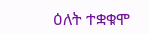ዕለት ተቋቁሞ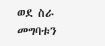ወደ ስራ መግባቱን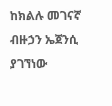ከክልሉ መገናኛ ብዙኃን ኤጀንሲ ያገኘነው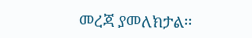መረጃ ያመለክታል፡፡